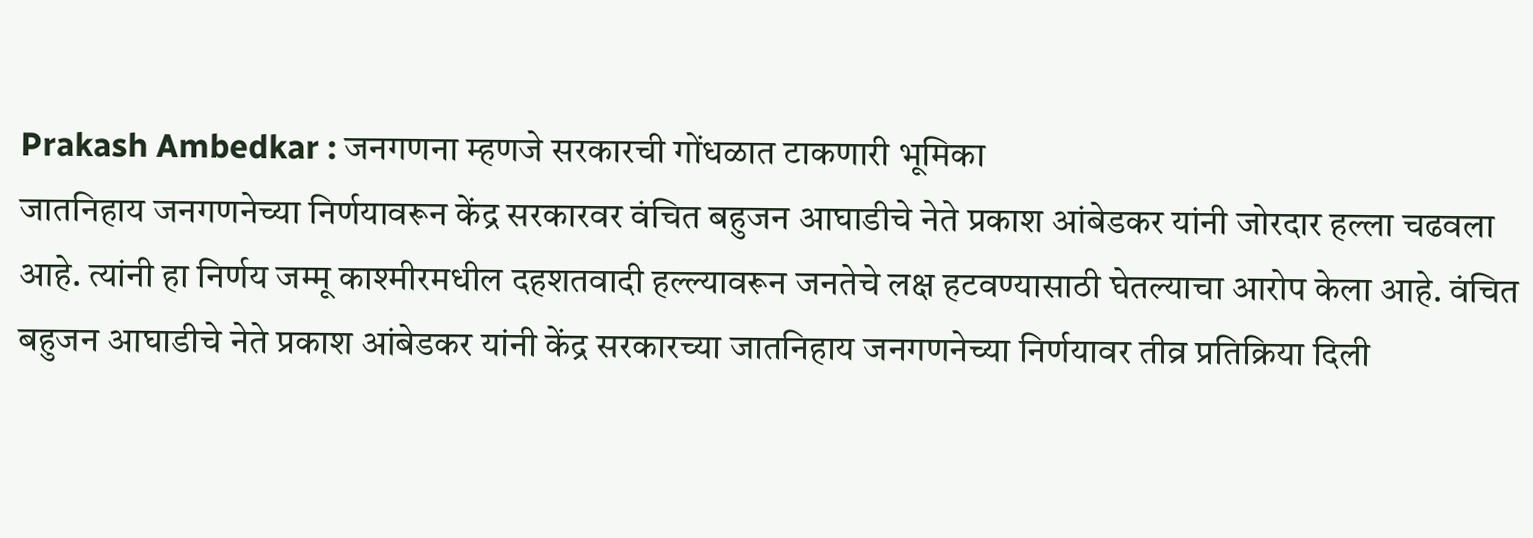Prakash Ambedkar : जनगणना म्हणजे सरकारची गोंधळात टाकणारी भूमिका
जातनिहाय जनगणनेच्या निर्णयावरून केंद्र सरकारवर वंचित बहुजन आघाडीचे नेते प्रकाश आंबेडकर यांनी जोरदार हल्ला चढवला आहे. त्यांनी हा निर्णय जम्मू काश्मीरमधील दहशतवादी हल्ल्यावरून जनतेचे लक्ष हटवण्यासाठी घेतल्याचा आरोप केला आहे. वंचित बहुजन आघाडीचे नेते प्रकाश आंबेडकर यांनी केंद्र सरकारच्या जातनिहाय जनगणनेच्या निर्णयावर तीव्र प्रतिक्रिया दिली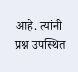आहे. त्यांनी प्रश्न उपस्थित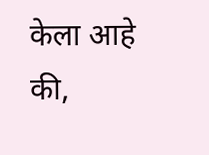केला आहे की,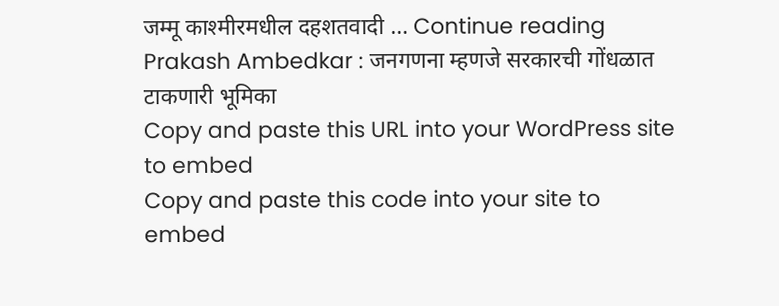जम्मू काश्मीरमधील दहशतवादी … Continue reading Prakash Ambedkar : जनगणना म्हणजे सरकारची गोंधळात टाकणारी भूमिका
Copy and paste this URL into your WordPress site to embed
Copy and paste this code into your site to embed